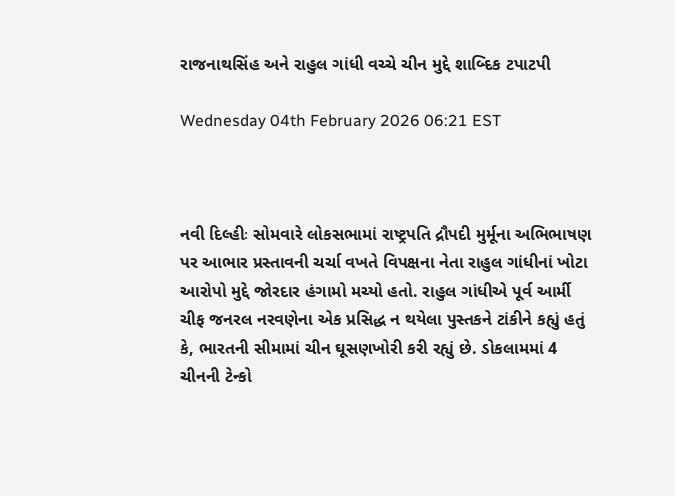રાજનાથસિંહ અને રાહુલ ગાંધી વચ્ચે ચીન મુદ્દે શાબ્દિક ટપાટપી

Wednesday 04th February 2026 06:21 EST



નવી દિલ્હીઃ સોમવારે લોકસભામાં રાષ્ટ્રપતિ દ્રૌપદી મુર્મૂના અભિભાષણ પર આભાર પ્રસ્તાવની ચર્ચા વખતે વિપક્ષના નેતા રાહુલ ગાંધીનાં ખોટા આરોપો મુદ્દે જોરદાર હંગામો મચ્યો હતો. રાહુલ ગાંધીએ પૂર્વ આર્મી ચીફ જનરલ નરવણેના એક પ્રસિદ્ધ ન થયેલા પુસ્તકને ટાંકીને કહ્યું હતું કે, ભારતની સીમામાં ચીન ઘૂસણખોરી કરી રહ્યું છે. ડોકલામમાં 4 ચીનની ટેન્કો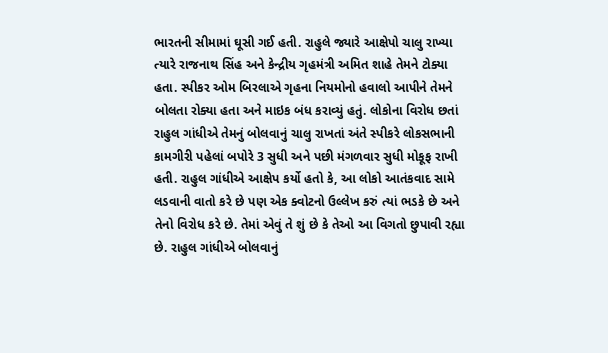ભારતની સીમામાં ઘૂસી ગઈ હતી. રાહુલે જ્યારે આક્ષેપો ચાલુ રાખ્યા ત્યારે રાજનાથ સિંહ અને કેન્દ્રીય ગૃહમંત્રી અમિત શાહે તેમને ટોક્યા હતા. સ્પીકર ઓમ બિરલાએ ગૃહના નિયમોનો હવાલો આપીને તેમને બોલતા રોક્યા હતા અને માઇક બંધ કરાવ્યું હતું. લોકોના વિરોધ છતાં રાહુલ ગાંધીએ તેમનું બોલવાનું ચાલુ રાખતાં અંતે સ્પીકરે લોકસભાની કામગીરી પહેલાં બપોરે 3 સુધી અને પછી મંગળવાર સુધી મોકૂફ રાખી હતી. રાહુલ ગાંધીએ આક્ષેપ કર્યો હતો કે, આ લોકો આતંકવાદ સામે લડવાની વાતો કરે છે પણ એક ક્વોટનો ઉલ્લેખ કરું ત્યાં ભડકે છે અને તેનો વિરોધ કરે છે. તેમાં એવું તે શું છે કે તેઓ આ વિગતો છુપાવી રહ્યા છે. રાહુલ ગાંધીએ બોલવાનું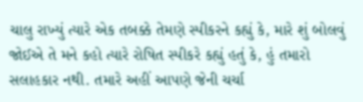ચાલુ રાખ્યું ત્યારે એક તબક્કે તેમણે સ્પીકરને કહ્યું કે, મારે શું બોલવું જોઈએ તે મને કહો ત્યારે રોષિત સ્પીકરે કહ્યું હતું કે, હું તમારો સલાહકાર નથી. તમારે અહીં આપણે જેની ચર્ચા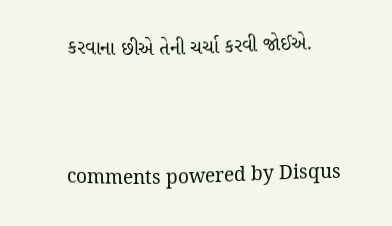કરવાના છીએ તેની ચર્ચા કરવી જોઈએ.


comments powered by Disqus